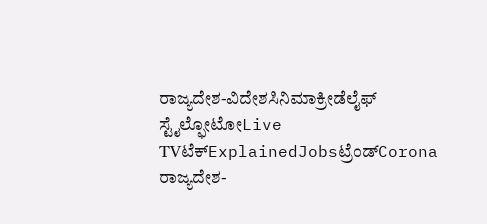ರಾಜ್ಯದೇಶ-ವಿದೇಶಸಿನಿಮಾಕ್ರೀಡೆಲೈಫ್ ಸ್ಟೈಲ್ಫೋಟೋLive TVಟೆಕ್ExplainedJobsಟ್ರೆಂಡ್Corona ರಾಜ್ಯದೇಶ-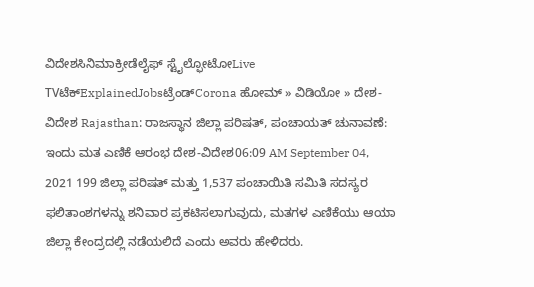ವಿದೇಶಸಿನಿಮಾಕ್ರೀಡೆಲೈಫ್ ಸ್ಟೈಲ್ಫೋಟೋLive TVಟೆಕ್ExplainedJobsಟ್ರೆಂಡ್Corona ಹೋಮ್ » ವಿಡಿಯೋ » ದೇಶ-ವಿದೇಶ Rajasthan: ರಾಜಸ್ಥಾನ ಜಿಲ್ಲಾ ಪರಿಷತ್, ಪಂಚಾಯತ್ ಚುನಾವಣೆ: ಇಂದು ಮತ ಎಣಿಕೆ ಆರಂಭ ದೇಶ-ವಿದೇಶ06:09 AM September 04, 2021 199 ಜಿಲ್ಲಾ ಪರಿಷತ್ ಮತ್ತು 1,537 ಪಂಚಾಯಿತಿ ಸಮಿತಿ ಸದಸ್ಯರ ಫಲಿತಾಂಶಗಳನ್ನು ಶನಿವಾರ ಪ್ರಕಟಿಸಲಾಗುವುದು, ಮತಗಳ ಎಣಿಕೆಯು ಆಯಾ ಜಿಲ್ಲಾ ಕೇಂದ್ರದಲ್ಲಿ ನಡೆಯಲಿದೆ ಎಂದು ಅವರು ಹೇಳಿದರು.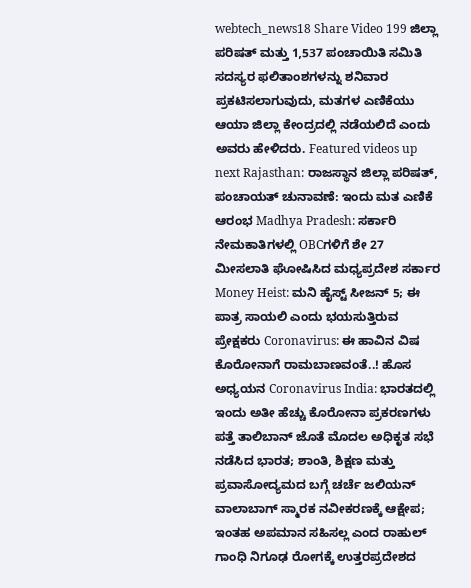webtech_news18 Share Video 199 ಜಿಲ್ಲಾ ಪರಿಷತ್ ಮತ್ತು 1,537 ಪಂಚಾಯಿತಿ ಸಮಿತಿ ಸದಸ್ಯರ ಫಲಿತಾಂಶಗಳನ್ನು ಶನಿವಾರ ಪ್ರಕಟಿಸಲಾಗುವುದು, ಮತಗಳ ಎಣಿಕೆಯು ಆಯಾ ಜಿಲ್ಲಾ ಕೇಂದ್ರದಲ್ಲಿ ನಡೆಯಲಿದೆ ಎಂದು ಅವರು ಹೇಳಿದರು. Featured videos up next Rajasthan: ರಾಜಸ್ಥಾನ ಜಿಲ್ಲಾ ಪರಿಷತ್, ಪಂಚಾಯತ್ ಚುನಾವಣೆ: ಇಂದು ಮತ ಎಣಿಕೆ ಆರಂಭ Madhya Pradesh: ಸರ್ಕಾರಿ ನೇಮಕಾತಿಗಳಲ್ಲಿ OBCಗಳಿಗೆ ಶೇ 27 ಮೀಸಲಾತಿ ಘೋಷಿಸಿದ ಮಧ್ಯಪ್ರದೇಶ ಸರ್ಕಾರ Money Heist: ಮನಿ ಹೈಸ್ಟ್ ಸೀಜನ್ 5; ಈ ಪಾತ್ರ ಸಾಯಲಿ ಎಂದು ಭಯಸುತ್ತಿರುವ ಪ್ರೇಕ್ಷಕರು Coronavirus: ಈ ಹಾವಿನ ವಿಷ ಕೊರೋನಾಗೆ ರಾಮಬಾಣವಂತೆ..! ಹೊಸ ಅಧ್ಯಯನ Coronavirus India: ಭಾರತದಲ್ಲಿ ಇಂದು ಅತೀ ಹೆಚ್ಚು ಕೊರೋನಾ ಪ್ರಕರಣಗಳು ಪತ್ತೆ ತಾಲಿಬಾನ್ ಜೊತೆ ಮೊದಲ ಅಧಿಕೃತ ಸಭೆ ನಡೆಸಿದ ಭಾರತ; ಶಾಂತಿ, ಶಿಕ್ಷಣ ಮತ್ತು ಪ್ರವಾಸೋದ್ಯಮದ ಬಗ್ಗೆ ಚರ್ಚೆ ಜಲಿಯನ್ ವಾಲಾಬಾಗ್ ಸ್ಮಾರಕ ನವೀಕರಣಕ್ಕೆ ಆಕ್ಷೇಪ; ಇಂತಹ ಅಪಮಾನ ಸಹಿಸಲ್ಲ ಎಂದ ರಾಹುಲ್ ಗಾಂಧಿ ನಿಗೂಢ ರೋಗಕ್ಕೆ ಉತ್ತರಪ್ರದೇಶದ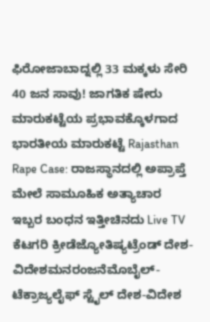ಫಿರೋಜಾಬಾದ್ನಲ್ಲಿ 33 ಮಕ್ಕಳು ಸೇರಿ 40 ಜನ ಸಾವು! ಜಾಗತಿಕ ಷೇರು ಮಾರುಕಟ್ಟೆಯ ಪ್ರಭಾವಕ್ಕೊಳಗಾದ ಭಾರತೀಯ ಮಾರುಕಟ್ಟೆ Rajasthan Rape Case: ರಾಜಸ್ಥಾನದಲ್ಲಿ ಅಪ್ರಾಪ್ತೆ ಮೇಲೆ ಸಾಮೂಹಿಕ ಅತ್ಯಾಚಾರ ಇಬ್ಬರ ಬಂಧನ ಇತ್ತೀಚಿನದು Live TV ಕೆಟಗರಿ ಕ್ರೀಡೆಜ್ಯೋತಿಷ್ಯಟ್ರೆಂಡ್ ದೇಶ-ವಿದೇಶಮನರಂಜನೆಮೊಬೈಲ್- ಟೆಕ್ರಾಜ್ಯಲೈಫ್ ಸ್ಟೈಲ್ ದೇಶ-ವಿದೇಶ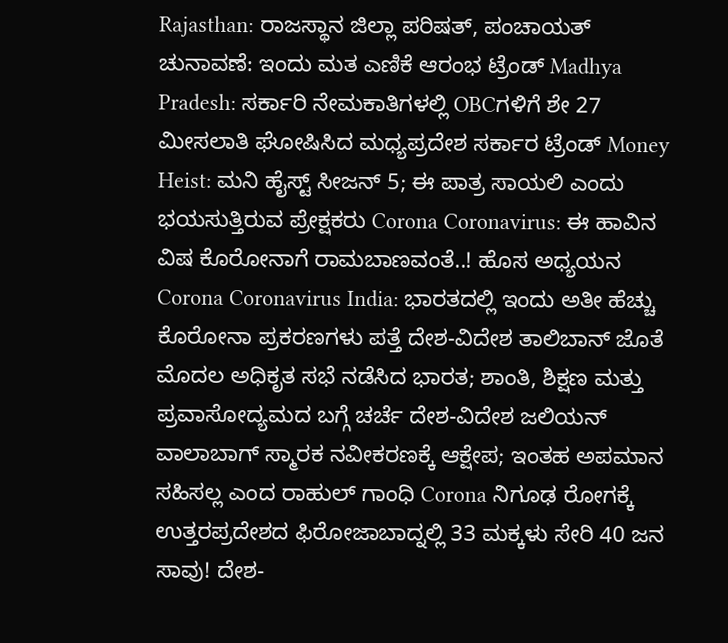Rajasthan: ರಾಜಸ್ಥಾನ ಜಿಲ್ಲಾ ಪರಿಷತ್, ಪಂಚಾಯತ್ ಚುನಾವಣೆ: ಇಂದು ಮತ ಎಣಿಕೆ ಆರಂಭ ಟ್ರೆಂಡ್ Madhya Pradesh: ಸರ್ಕಾರಿ ನೇಮಕಾತಿಗಳಲ್ಲಿ OBCಗಳಿಗೆ ಶೇ 27 ಮೀಸಲಾತಿ ಘೋಷಿಸಿದ ಮಧ್ಯಪ್ರದೇಶ ಸರ್ಕಾರ ಟ್ರೆಂಡ್ Money Heist: ಮನಿ ಹೈಸ್ಟ್ ಸೀಜನ್ 5; ಈ ಪಾತ್ರ ಸಾಯಲಿ ಎಂದು ಭಯಸುತ್ತಿರುವ ಪ್ರೇಕ್ಷಕರು Corona Coronavirus: ಈ ಹಾವಿನ ವಿಷ ಕೊರೋನಾಗೆ ರಾಮಬಾಣವಂತೆ..! ಹೊಸ ಅಧ್ಯಯನ Corona Coronavirus India: ಭಾರತದಲ್ಲಿ ಇಂದು ಅತೀ ಹೆಚ್ಚು ಕೊರೋನಾ ಪ್ರಕರಣಗಳು ಪತ್ತೆ ದೇಶ-ವಿದೇಶ ತಾಲಿಬಾನ್ ಜೊತೆ ಮೊದಲ ಅಧಿಕೃತ ಸಭೆ ನಡೆಸಿದ ಭಾರತ; ಶಾಂತಿ, ಶಿಕ್ಷಣ ಮತ್ತು ಪ್ರವಾಸೋದ್ಯಮದ ಬಗ್ಗೆ ಚರ್ಚೆ ದೇಶ-ವಿದೇಶ ಜಲಿಯನ್ ವಾಲಾಬಾಗ್ ಸ್ಮಾರಕ ನವೀಕರಣಕ್ಕೆ ಆಕ್ಷೇಪ; ಇಂತಹ ಅಪಮಾನ ಸಹಿಸಲ್ಲ ಎಂದ ರಾಹುಲ್ ಗಾಂಧಿ Corona ನಿಗೂಢ ರೋಗಕ್ಕೆ ಉತ್ತರಪ್ರದೇಶದ ಫಿರೋಜಾಬಾದ್ನಲ್ಲಿ 33 ಮಕ್ಕಳು ಸೇರಿ 40 ಜನ ಸಾವು! ದೇಶ-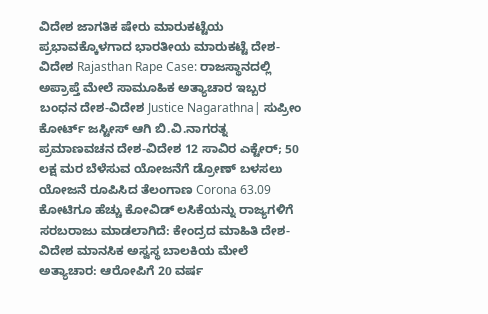ವಿದೇಶ ಜಾಗತಿಕ ಷೇರು ಮಾರುಕಟ್ಟೆಯ ಪ್ರಭಾವಕ್ಕೊಳಗಾದ ಭಾರತೀಯ ಮಾರುಕಟ್ಟೆ ದೇಶ-ವಿದೇಶ Rajasthan Rape Case: ರಾಜಸ್ಥಾನದಲ್ಲಿ ಅಪ್ರಾಪ್ತೆ ಮೇಲೆ ಸಾಮೂಹಿಕ ಅತ್ಯಾಚಾರ ಇಬ್ಬರ ಬಂಧನ ದೇಶ-ವಿದೇಶ Justice Nagarathna| ಸುಪ್ರೀಂ ಕೋರ್ಟ್ ಜಸ್ಟೀಸ್ ಆಗಿ ಬಿ.ವಿ.ನಾಗರತ್ನ ಪ್ರಮಾಣವಚನ ದೇಶ-ವಿದೇಶ 12 ಸಾವಿರ ಎಕ್ಟೇರ್; 50 ಲಕ್ಷ ಮರ ಬೆಳೆಸುವ ಯೋಜನೆಗೆ ಡ್ರೋಣ್ ಬಳಸಲು ಯೋಜನೆ ರೂಪಿಸಿದ ತೆಲಂಗಾಣ Corona 63.09 ಕೋಟಿಗೂ ಹೆಚ್ಚು ಕೋವಿಡ್ ಲಸಿಕೆಯನ್ನು ರಾಜ್ಯಗಳಿಗೆ ಸರಬರಾಜು ಮಾಡಲಾಗಿದೆ: ಕೇಂದ್ರದ ಮಾಹಿತಿ ದೇಶ-ವಿದೇಶ ಮಾನಸಿಕ ಅಸ್ವಸ್ಥ ಬಾಲಕಿಯ ಮೇಲೆ ಅತ್ಯಾಚಾರ: ಆರೋಪಿಗೆ 20 ವರ್ಷ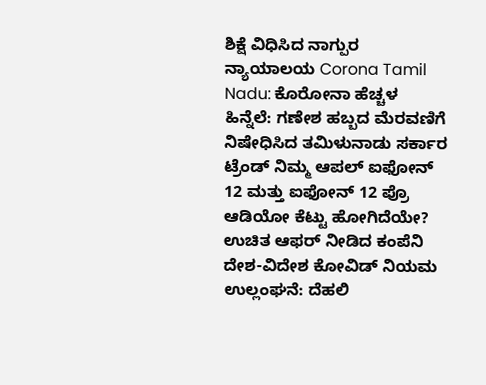ಶಿಕ್ಷೆ ವಿಧಿಸಿದ ನಾಗ್ಪುರ ನ್ಯಾಯಾಲಯ Corona Tamil Nadu: ಕೊರೋನಾ ಹೆಚ್ಚಳ ಹಿನ್ನೆಲೆ: ಗಣೇಶ ಹಬ್ಬದ ಮೆರವಣಿಗೆ ನಿಷೇಧಿಸಿದ ತಮಿಳುನಾಡು ಸರ್ಕಾರ ಟ್ರೆಂಡ್ ನಿಮ್ಮ ಆಪಲ್ ಐಫೋನ್ 12 ಮತ್ತು ಐಫೋನ್ 12 ಪ್ರೊ ಆಡಿಯೋ ಕೆಟ್ಟು ಹೋಗಿದೆಯೇ? ಉಚಿತ ಆಫರ್ ನೀಡಿದ ಕಂಪೆನಿ ದೇಶ-ವಿದೇಶ ಕೋವಿಡ್ ನಿಯಮ ಉಲ್ಲಂಘನೆ: ದೆಹಲಿ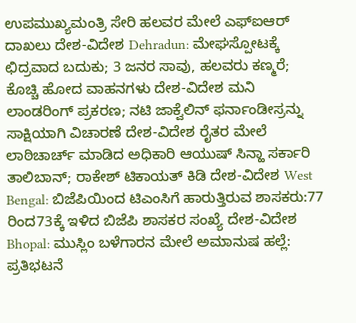ಉಪಮುಖ್ಯಮಂತ್ರಿ ಸೇರಿ ಹಲವರ ಮೇಲೆ ಎಫ್ಐಆರ್ ದಾಖಲು ದೇಶ-ವಿದೇಶ Dehradun: ಮೇಘಸ್ಪೋಟಕ್ಕೆ ಛಿದ್ರವಾದ ಬದುಕು; 3 ಜನರ ಸಾವು, ಹಲವರು ಕಣ್ಮರೆ; ಕೊಚ್ಚಿ ಹೋದ ವಾಹನಗಳು ದೇಶ-ವಿದೇಶ ಮನಿ ಲಾಂಡರಿಂಗ್ ಪ್ರಕರಣ; ನಟಿ ಜಾಕ್ವೆಲಿನ್ ಫರ್ನಾಂಡೀಸ್ರನ್ನು ಸಾಕ್ಷಿಯಾಗಿ ವಿಚಾರಣೆ ದೇಶ-ವಿದೇಶ ರೈತರ ಮೇಲೆ ಲಾಠಿಚಾರ್ಚ್ ಮಾಡಿದ ಅಧಿಕಾರಿ ಆಯುಷ್ ಸಿನ್ಹಾ ಸರ್ಕಾರಿ ತಾಲಿಬಾನ್; ರಾಕೇಶ್ ಟಿಕಾಯತ್ ಕಿಡಿ ದೇಶ-ವಿದೇಶ West Bengal: ಬಿಜೆಪಿಯಿಂದ ಟಿಎಂಸಿಗೆ ಹಾರುತ್ತಿರುವ ಶಾಸಕರು:77 ರಿಂದ73ಕ್ಕೆ ಇಳಿದ ಬಿಜೆಪಿ ಶಾಸಕರ ಸಂಖ್ಯೆ ದೇಶ-ವಿದೇಶ Bhopal: ಮುಸ್ಲಿಂ ಬಳೆಗಾರನ ಮೇಲೆ ಅಮಾನುಷ ಹಲ್ಲೆ: ಪ್ರತಿಭಟನೆ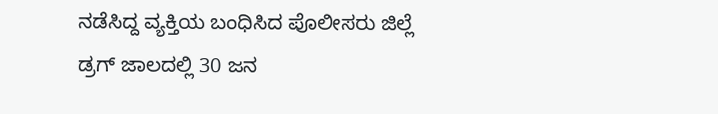ನಡೆಸಿದ್ದ ವ್ಯಕ್ತಿಯ ಬಂಧಿಸಿದ ಪೊಲೀಸರು ಜಿಲ್ಲೆ ಡ್ರಗ್ ಜಾಲದಲ್ಲಿ 30 ಜನ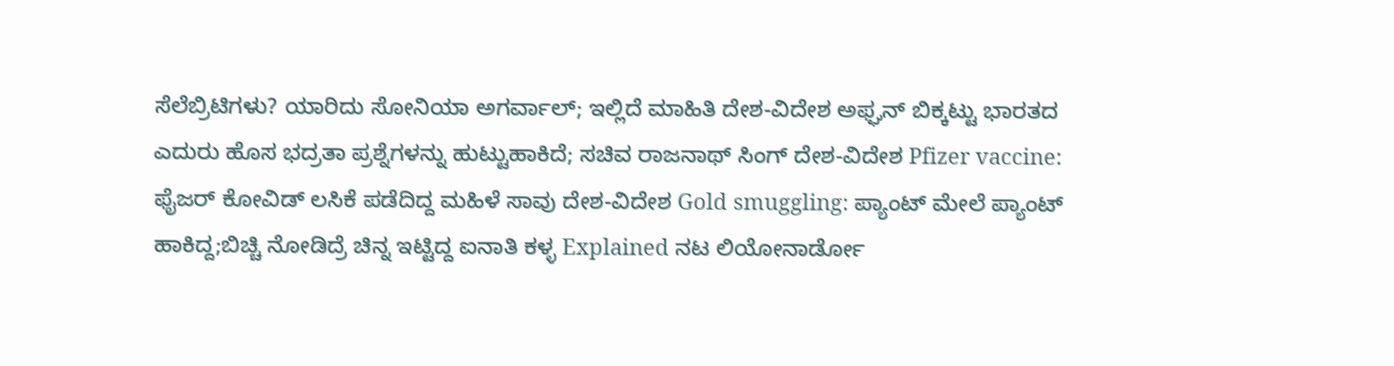ಸೆಲೆಬ್ರಿಟಿಗಳು? ಯಾರಿದು ಸೋನಿಯಾ ಅಗರ್ವಾಲ್; ಇಲ್ಲಿದೆ ಮಾಹಿತಿ ದೇಶ-ವಿದೇಶ ಅಫ್ಘನ್ ಬಿಕ್ಕಟ್ಟು ಭಾರತದ ಎದುರು ಹೊಸ ಭದ್ರತಾ ಪ್ರಶ್ನೆಗಳನ್ನು ಹುಟ್ಟುಹಾಕಿದೆ; ಸಚಿವ ರಾಜನಾಥ್ ಸಿಂಗ್ ದೇಶ-ವಿದೇಶ Pfizer vaccine: ಫೈಜರ್ ಕೋವಿಡ್ ಲಸಿಕೆ ಪಡೆದಿದ್ದ ಮಹಿಳೆ ಸಾವು ದೇಶ-ವಿದೇಶ Gold smuggling: ಪ್ಯಾಂಟ್ ಮೇಲೆ ಪ್ಯಾಂಟ್ ಹಾಕಿದ್ದ;ಬಿಚ್ಚಿ ನೋಡಿದ್ರೆ ಚಿನ್ನ ಇಟ್ಟಿದ್ದ ಐನಾತಿ ಕಳ್ಳ Explained ನಟ ಲಿಯೋನಾರ್ಡೋ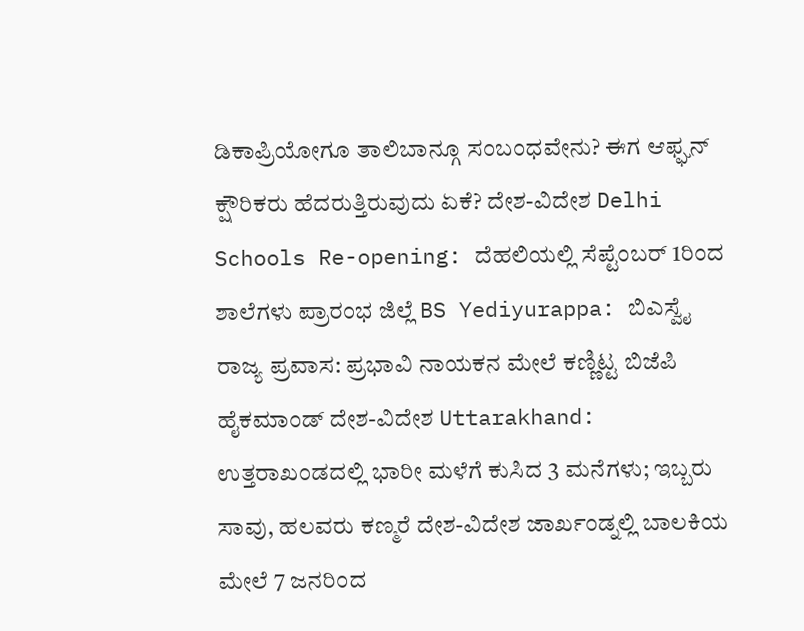ಡಿಕಾಪ್ರಿಯೋಗೂ ತಾಲಿಬಾನ್ಗೂ ಸಂಬಂಧವೇನು? ಈಗ ಆಫ್ಘನ್ ಕ್ಷೌರಿಕರು ಹೆದರುತ್ತಿರುವುದು ಏಕೆ? ದೇಶ-ವಿದೇಶ Delhi Schools Re-opening: ದೆಹಲಿಯಲ್ಲಿ ಸೆಪ್ಟೆಂಬರ್ 1ರಿಂದ ಶಾಲೆಗಳು ಪ್ರಾರಂಭ ಜಿಲ್ಲೆ BS Yediyurappa: ಬಿಎಸ್ವೈ ರಾಜ್ಯ ಪ್ರವಾಸ: ಪ್ರಭಾವಿ ನಾಯಕನ ಮೇಲೆ ಕಣ್ಣಿಟ್ಟ ಬಿಜೆಪಿ ಹೈಕಮಾಂಡ್ ದೇಶ-ವಿದೇಶ Uttarakhand: ಉತ್ತರಾಖಂಡದಲ್ಲಿ ಭಾರೀ ಮಳೆಗೆ ಕುಸಿದ 3 ಮನೆಗಳು; ಇಬ್ಬರು ಸಾವು, ಹಲವರು ಕಣ್ಮರೆ ದೇಶ-ವಿದೇಶ ಜಾರ್ಖಂಡ್ನಲ್ಲಿ ಬಾಲಕಿಯ ಮೇಲೆ 7 ಜನರಿಂದ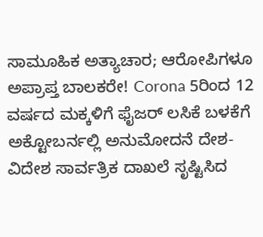ಸಾಮೂಹಿಕ ಅತ್ಯಾಚಾರ; ಆರೋಪಿಗಳೂ ಅಪ್ರಾಪ್ತ ಬಾಲಕರೇ! Corona 5ರಿಂದ 12 ವರ್ಷದ ಮಕ್ಕಳಿಗೆ ಫೈಜರ್ ಲಸಿಕೆ ಬಳಕೆಗೆ ಅಕ್ಟೋಬರ್ನಲ್ಲಿ ಅನುಮೋದನೆ ದೇಶ-ವಿದೇಶ ಸಾರ್ವತ್ರಿಕ ದಾಖಲೆ ಸೃಷ್ಟಿಸಿದ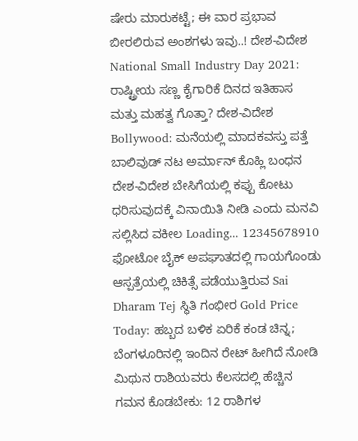ಷೇರು ಮಾರುಕಟ್ಟೆ; ಈ ವಾರ ಪ್ರಭಾವ ಬೀರಲಿರುವ ಅಂಶಗಳು ಇವು..! ದೇಶ-ವಿದೇಶ National Small Industry Day 2021: ರಾಷ್ಟ್ರೀಯ ಸಣ್ಣ ಕೈಗಾರಿಕೆ ದಿನದ ಇತಿಹಾಸ ಮತ್ತು ಮಹತ್ವ ಗೊತ್ತಾ? ದೇಶ-ವಿದೇಶ Bollywood: ಮನೆಯಲ್ಲಿ ಮಾದಕವಸ್ತು ಪತ್ತೆ ಬಾಲಿವುಡ್ ನಟ ಅರ್ಮಾನ್ ಕೊಹ್ಲಿ ಬಂಧನ ದೇಶ-ವಿದೇಶ ಬೇಸಿಗೆಯಲ್ಲಿ ಕಪ್ಪು ಕೋಟು ಧರಿಸುವುದಕ್ಕೆ ವಿನಾಯಿತಿ ನೀಡಿ ಎಂದು ಮನವಿ ಸಲ್ಲಿಸಿದ ವಕೀಲ Loading... 12345678910 ಫೋಟೋ ಬೈಕ್ ಅಪಘಾತದಲ್ಲಿ ಗಾಯಗೊಂಡು ಆಸ್ಪತ್ರೆಯಲ್ಲಿ ಚಿಕಿತ್ಸೆ ಪಡೆಯುತ್ತಿರುವ Sai Dharam Tej ಸ್ಥಿತಿ ಗಂಭೀರ Gold Price Today: ಹಬ್ಬದ ಬಳಿಕ ಏರಿಕೆ ಕಂಡ ಚಿನ್ನ; ಬೆಂಗಳೂರಿನಲ್ಲಿ ಇಂದಿನ ರೇಟ್ ಹೀಗಿದೆ ನೋಡಿ ಮಿಥುನ ರಾಶಿಯವರು ಕೆಲಸದಲ್ಲಿ ಹೆಚ್ಚಿನ ಗಮನ ಕೊಡಬೇಕು: 12 ರಾಶಿಗಳ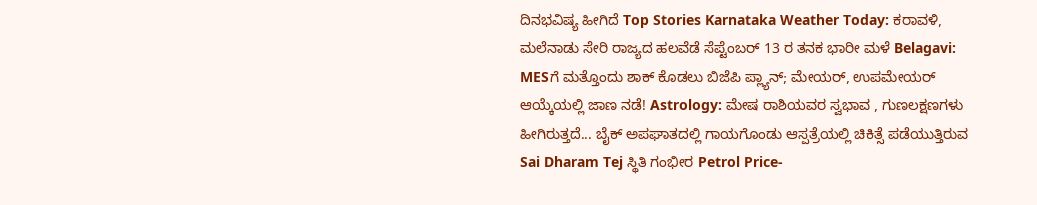ದಿನಭವಿಷ್ಯ ಹೀಗಿದೆ Top Stories Karnataka Weather Today: ಕರಾವಳಿ, ಮಲೆನಾಡು ಸೇರಿ ರಾಜ್ಯದ ಹಲವೆಡೆ ಸೆಪ್ಟೆಂಬರ್ 13 ರ ತನಕ ಭಾರೀ ಮಳೆ Belagavi: MESಗೆ ಮತ್ತೊಂದು ಶಾಕ್ ಕೊಡಲು ಬಿಜೆಪಿ ಪ್ಲ್ಯಾನ್; ಮೇಯರ್, ಉಪಮೇಯರ್ ಆಯ್ಕೆಯಲ್ಲಿ ಜಾಣ ನಡೆ! Astrology: ಮೇಷ ರಾಶಿಯವರ ಸ್ವಭಾವ , ಗುಣಲಕ್ಷಣಗಳು ಹೀಗಿರುತ್ತದೆ... ಬೈಕ್ ಅಪಘಾತದಲ್ಲಿ ಗಾಯಗೊಂಡು ಆಸ್ಪತ್ರೆಯಲ್ಲಿ ಚಿಕಿತ್ಸೆ ಪಡೆಯುತ್ತಿರುವ Sai Dharam Tej ಸ್ಥಿತಿ ಗಂಭೀರ Petrol Price-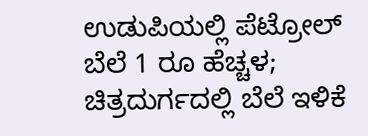ಉಡುಪಿಯಲ್ಲಿ ಪೆಟ್ರೋಲ್ ಬೆಲೆ 1 ರೂ ಹೆಚ್ಚಳ; ಚಿತ್ರದುರ್ಗದಲ್ಲಿ ಬೆಲೆ ಇಳಿಕೆ